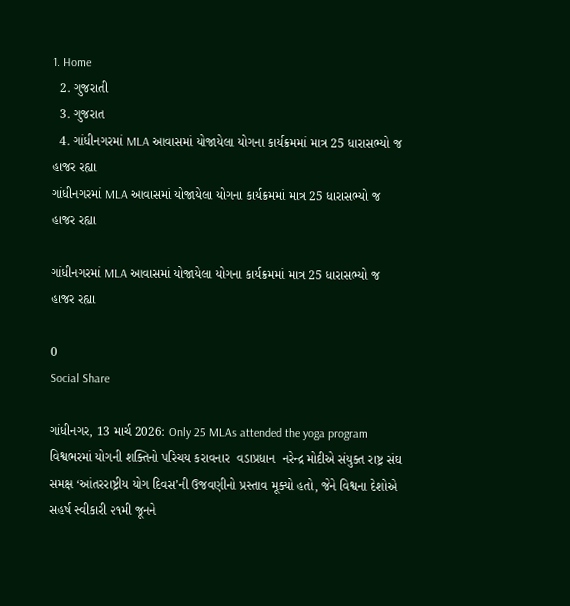1. Home
  2. ગુજરાતી
  3. ગુજરાત
  4. ગાંધીનગરમાં MLA આવાસમાં યોજાયેલા યોગના કાર્યક્રમમાં માત્ર 25 ધારાસભ્યો જ હાજર રહ્યા
ગાંધીનગરમાં MLA આવાસમાં યોજાયેલા યોગના કાર્યક્રમમાં માત્ર 25 ધારાસભ્યો જ હાજર રહ્યા

ગાંધીનગરમાં MLA આવાસમાં યોજાયેલા યોગના કાર્યક્રમમાં માત્ર 25 ધારાસભ્યો જ હાજર રહ્યા

0
Social Share

ગાંધીનગર, 13 માર્ચ 2026: Only 25 MLAs attended the yoga program વિશ્વભરમાં યોગની શક્તિનો પરિચય કરાવનાર  વડાપ્રધાન  નરેન્દ્ર મોદીએ સંયુક્ત રાષ્ટ્ર સંઘ  સમક્ષ ‘આંતરરાષ્ટ્રીય યોગ દિવસ’ની ઉજવણીનો પ્રસ્તાવ મૂક્યો હતો, જેને વિશ્વના દેશોએ સહર્ષ સ્વીકારી ૨૧મી જૂનને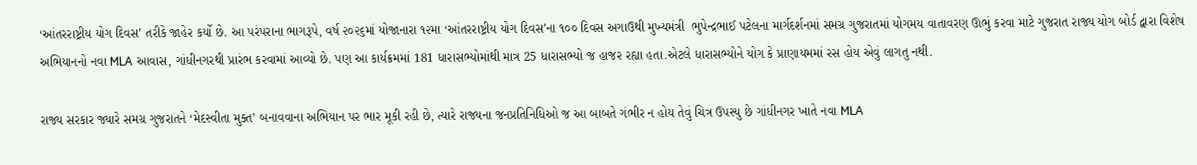‘આંતરરાષ્ટ્રીય યોગ દિવસ’ તરીકે જાહેર કર્યો છે. આ પરંપરાના ભાગરૂપે, વર્ષ ૨૦૨૬માં યોજાનારા ૧૨મા ‘આંતરરાષ્ટ્રીય યોગ દિવસ’ના ૧૦૦ દિવસ અગાઉથી મુખ્યમંત્રી  ભુપેન્દ્રભાઈ પટેલના માર્ગદર્શનમાં સમગ્ર ગુજરાતમાં યોગમય વાતાવરણ ઊભું કરવા માટે ગુજરાત રાજ્ય યોગ બોર્ડ દ્વારા વિશેષ અભિયાનનો નવા MLA આવાસ, ગાંધીનગરથી પ્રારંભ કરવામાં આવ્યો છે. પણ આ કાર્યક્રમમાં 181 ધારાસભ્યોમાંથી માત્ર 25 ધારાસભ્યો જ હાજર રહ્યા હતા.એટલે ધારાસભ્યોને યોગ કે પ્રાણાયમમાં રસ હોય એવું લાગતુ નથી.

રાજ્ય સરકાર જ્યારે સમગ્ર ગુજરાતને ‘મેદસ્વીતા મુક્ત’ બનાવવાના અભિયાન પર ભાર મૂકી રહી છે, ત્યારે રાજ્યના જનપ્રતિનિધિઓ જ આ બાબતે ગંભીર ન હોય તેવું ચિત્ર ઉપસ્યુ છે ગાંધીનગર ખાતે નવા MLA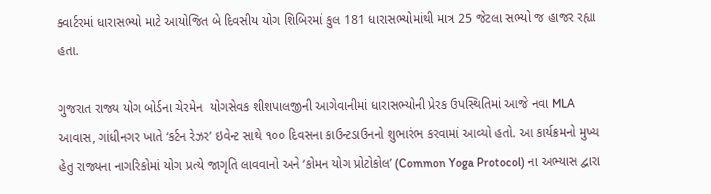ક્વાર્ટરમાં ધારાસભ્યો માટે આયોજિત બે દિવસીય યોગ શિબિરમાં કુલ 181 ધારાસભ્યોમાંથી માત્ર 25 જેટલા સભ્યો જ હાજર રહ્યા હતા.

ગુજરાત રાજ્ય યોગ બોર્ડના ચેરમેન  યોગસેવક શીશપાલજીની આગેવાનીમાં ધારાસભ્યોની પ્રેરક ઉપસ્થિતિમાં આજે નવા MLA આવાસ, ગાંધીનગર ખાતે ‘કર્ટન રેઝર’ ઇવેન્ટ સાથે ૧૦૦ દિવસના કાઉન્ટડાઉનનો શુભારંભ કરવામાં આવ્યો હતો. આ કાર્યક્રમનો મુખ્ય હેતુ રાજ્યના નાગરિકોમાં યોગ પ્રત્યે જાગૃતિ લાવવાનો અને ‘કોમન યોગ પ્રોટોકોલ’ (Common Yoga Protocol) ના અભ્યાસ દ્વારા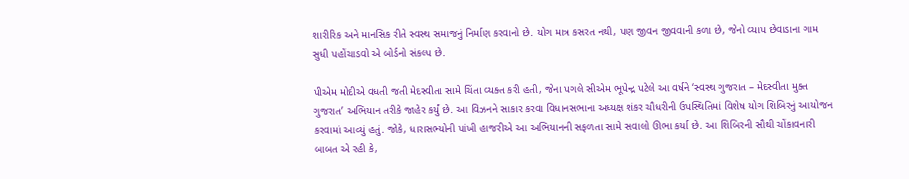શારીરિક અને માનસિક રીતે સ્વસ્થ સમાજનું નિર્માણ કરવાનો છે. યોગ માત્ર કસરત નથી, પણ જીવન જીવવાની કળા છે, જેનો વ્યાપ છેવાડાના ગામ સુધી પહોંચાડવો એ બોર્ડનો સંકલ્પ છે.

પીએમ મોદીએ વધતી જતી મેદસ્વીતા સામે ચિંતા વ્યક્ત કરી હતી, જેના પગલે સીએમ ભૂપેન્દ્ર પટેલે આ વર્ષને ‘સ્વસ્થ ગુજરાત – મેદસ્વીતા મુક્ત ગુજરાત’ અભિયાન તરીકે જાહેર કર્યું છે. આ વિઝનને સાકાર કરવા વિધાનસભાના અધ્યક્ષ શંકર ચૌધરીની ઉપસ્થિતિમાં વિશેષ યોગ શિબિરનું આયોજન કરવામાં આવ્યું હતું. જોકે, ધારાસભ્યોની પાંખી હાજરીએ આ અભિયાનની સફળતા સામે સવાલો ઊભા કર્યા છે. આ શિબિરની સૌથી ચોંકાવનારી બાબત એ રહી કે,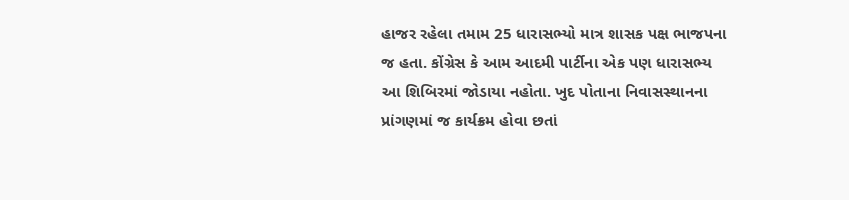હાજર રહેલા તમામ 25 ધારાસભ્યો માત્ર શાસક પક્ષ ભાજપના જ હતા. કોંગ્રેસ કે આમ આદમી પાર્ટીના એક પણ ધારાસભ્ય આ શિબિરમાં જોડાયા નહોતા. ખુદ પોતાના નિવાસસ્થાનના પ્રાંગણમાં જ કાર્યક્રમ હોવા છતાં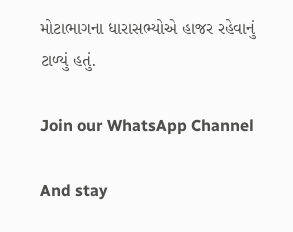મોટાભાગના ધારાસભ્યોએ હાજર રહેવાનું ટાળ્યું હતું.

Join our WhatsApp Channel

And stay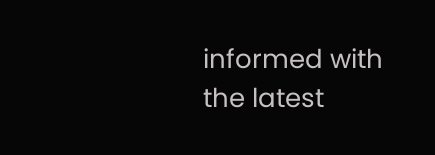informed with the latest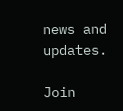news and updates.

Join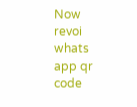Now
revoi whats app qr code